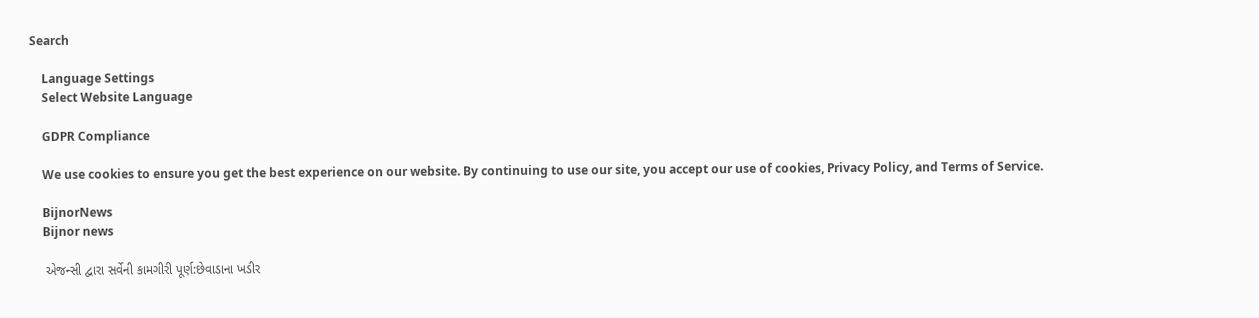Search

    Language Settings
    Select Website Language

    GDPR Compliance

    We use cookies to ensure you get the best experience on our website. By continuing to use our site, you accept our use of cookies, Privacy Policy, and Terms of Service.

    BijnorNews
    Bijnor news

    એજન્સી દ્વારા સર્વેની કામગીરી પૂર્ણ:છેવાડાના ખડીર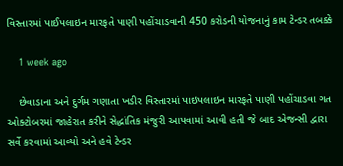વિસ્તારમાં પાઈપલાઇન મારફતે પાણી પહોંચાડવાની 450 કરોડની યોજનાનું કામ ટેન્ડર તબક્કે

    1 week ago

    છેવાડાના અને દુર્ગમ ગણાતા ખડીર વિસ્તારમાં પાઇપલાઇન મારફતે પાણી પહોંચાડવા ગત ઓક્ટોબરમાં જાહેરાત કરીને સેદ્ધાંતિક મંજુરી આપવામાં આવી હતી જે બાદ એજન્સી દ્વારા સર્વે કરવામાં આવ્યો અને હવે ટેન્ડર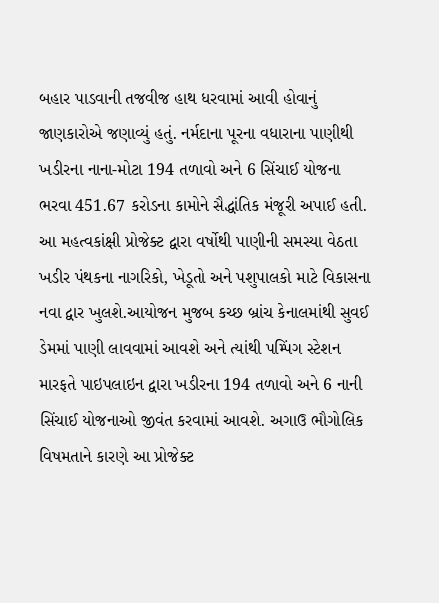બહાર પાડવાની તજવીજ હાથ ધરવામાં આવી હોવાનું જાણકારોએ જણાવ્યું હતું. નર્મદાના પૂરના વધારાના પાણીથી ખડીરના નાના-મોટા 194 તળાવો અને 6 સિંચાઈ યોજના ભરવા 451.67 કરોડના કામોને સૈદ્ધાંતિક મંજૂરી અપાઈ હતી. આ મહત્વકાંક્ષી પ્રોજેક્ટ દ્વારા વર્ષોથી પાણીની સમસ્યા વેઠતા ખડીર પંથકના નાગરિકો, ખેડૂતો અને પશુપાલકો માટે વિકાસના નવા દ્વાર ખુલશે.આયોજન મુજબ કચ્છ બ્રાંચ કેનાલમાંથી સુવઈ ડેમમાં પાણી લાવવામાં આવશે અને ત્યાંથી પમ્પિંગ સ્ટેશન મારફતે પાઇપલાઇન દ્વારા ખડીરના 194 તળાવો અને 6 નાની સિંચાઈ યોજનાઓ જીવંત કરવામાં આવશે. અગાઉ ભૌગોલિક વિષમતાને કારણે આ પ્રોજેક્ટ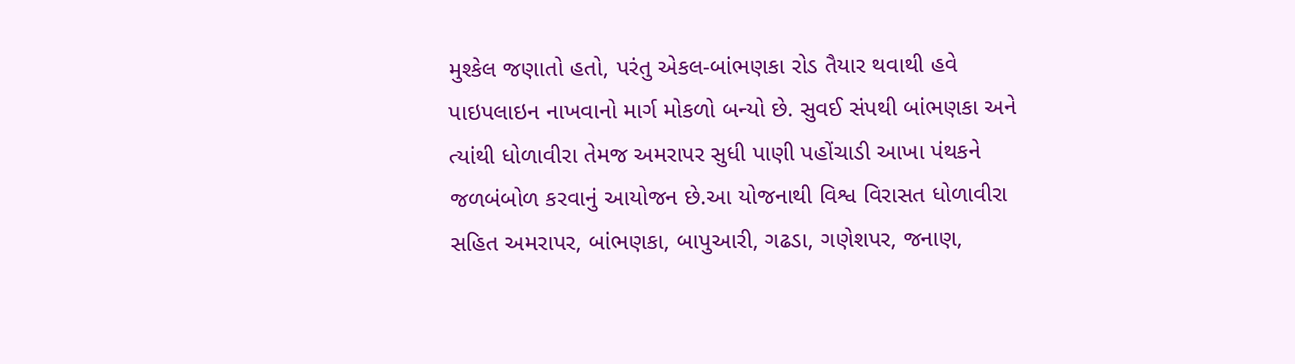મુશ્કેલ જણાતો હતો, પરંતુ એકલ-બાંભણકા રોડ તૈયાર થવાથી હવે પાઇપલાઇન નાખવાનો માર્ગ મોકળો બન્યો છે. સુવઈ સંપથી બાંભણકા અને ત્યાંથી ધોળાવીરા તેમજ અમરાપર સુધી પાણી પહોંચાડી આખા પંથકને જળબંબોળ કરવાનું આયોજન છે.આ યોજનાથી વિશ્વ વિરાસત ધોળાવીરા સહિત અમરાપર, બાંભણકા, બાપુઆરી, ગઢડા, ગણેશપર, જનાણ,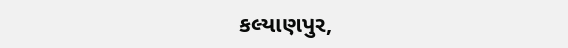કલ્યાણપુર,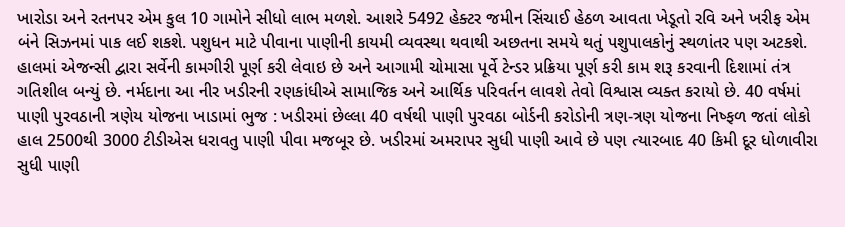ખારોડા અને રતનપર એમ કુલ 10 ગામોને સીધો લાભ મળશે. આશરે 5492 હેક્ટર જમીન સિંચાઈ હેઠળ આવતા ખેડૂતો રવિ અને ખરીફ એમ બંને સિઝનમાં પાક લઈ શકશે. પશુધન માટે પીવાના પાણીની કાયમી વ્યવસ્થા થવાથી અછતના સમયે થતું પશુપાલકોનું સ્થળાંતર પણ અટકશે. હાલમાં એજન્સી દ્વારા સર્વેની કામગીરી પૂર્ણ કરી લેવાઇ છે અને આગામી ચોમાસા પૂર્વે ટેન્ડર પ્રક્રિયા પૂર્ણ કરી કામ શરૂ કરવાની દિશામાં તંત્ર ગતિશીલ બન્યું છે. નર્મદાના આ નીર ખડીરની રણકાંધીએ સામાજિક અને આર્થિક પરિવર્તન લાવશે તેવો વિશ્વાસ વ્યક્ત કરાયો છે. 40 વર્ષમાં પાણી પુરવઠાની ત્રણેય યોજના ખાડામાં ભુજ : ખડીરમાં છેલ્લા 40 વર્ષથી પાણી પુરવઠા બોર્ડની કરોડોની ત્રણ-ત્રણ યોજના નિષ્ફળ જતાં લોકો હાલ 2500થી 3000 ટીડીએસ ધરાવતુ પાણી પીવા મજબૂર છે. ખડીરમાં અમરાપર સુધી પાણી આવે છે પણ ત્યારબાદ 40 કિમી દૂર ધોળાવીરા સુધી પાણી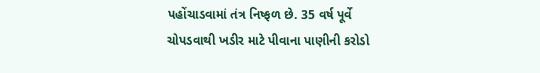પહોંચાડવામાં તંત્ર નિષ્ફળ છે. 35 વર્ષ પૂર્વે ચોપડવાથી ખડીર માટે પીવાના પાણીની કરોડો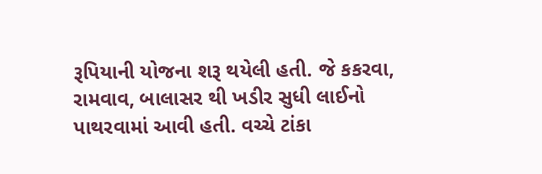રૂપિયાની યોજના શરૂ થયેલી હતી. જે કકરવા, રામવાવ, બાલાસર થી ખડીર સુધી લાઈનો પાથરવામાં આવી હતી. વચ્ચે ટાંકા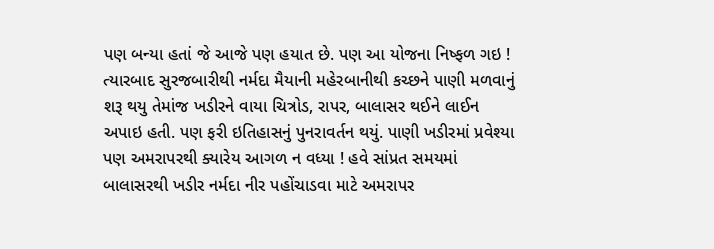પણ બન્યા હતાં જે આજે પણ હયાત છે. પણ આ યોજના નિષ્ફળ ગઇ ! ત્યારબાદ સુરજબારીથી નર્મદા મૈયાની મહેરબાનીથી કચ્છને પાણી મળવાનું શરૂ થયુ તેમાંજ ખડીરને વાયા ચિત્રોડ, રાપર, બાલાસર થઈને લાઈન અપાઇ હતી. પણ ફરી ઇતિહાસનું પુનરાવર્તન થયું. પાણી ખડીરમાં પ્રવેશ્યા પણ અમરાપરથી ક્યારેય આગળ ન વધ્યા ! હવે સાંપ્રત સમયમાં બાલાસરથી ખડીર નર્મદા નીર પહોંચાડવા માટે અમરાપર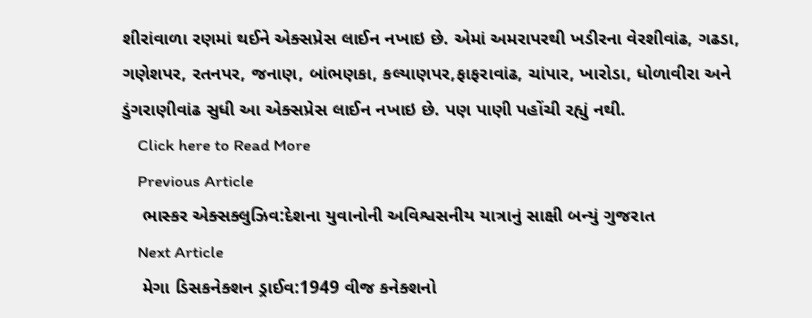શીરાંવાળા રણમાં થઈને એક્સપ્રેસ લાઈન નખાઇ છે. એમાં અમરાપરથી ખડીરના વેરશીવાંઢ, ગઢડા, ગણેશપર, રતનપર, જનાણ, બાંભણકા, કલ્યાણપર,ફાફરાવાંઢ, ચાંપાર, ખારોડા, ધોળાવીરા અને ડુંગરાણીવાંઢ સુધી આ એક્સપ્રેસ લાઈન નખાઇ છે. પણ પાણી પહોંચી રહ્યું નથી.
    Click here to Read More
    Previous Article
    ભાસ્કર એક્સક્લુઝિવ:દેશના યુવાનોની અવિશ્વસનીય યાત્રાનું સાક્ષી બન્યું ગુજરાત
    Next Article
    મેગા ડિસકનેક્શન ડ્રાઈવ:1949 વીજ કનેક્શનો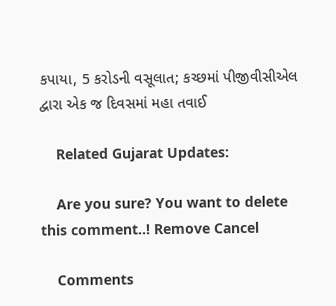કપાયા, 5 કરોડની વસૂલાત; કચ્છમાં પીજીવીસીએલ દ્વારા એક જ દિવસમાં મહા તવાઈ

    Related Gujarat Updates:

    Are you sure? You want to delete this comment..! Remove Cancel

    Comments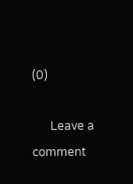(0)

      Leave a comment